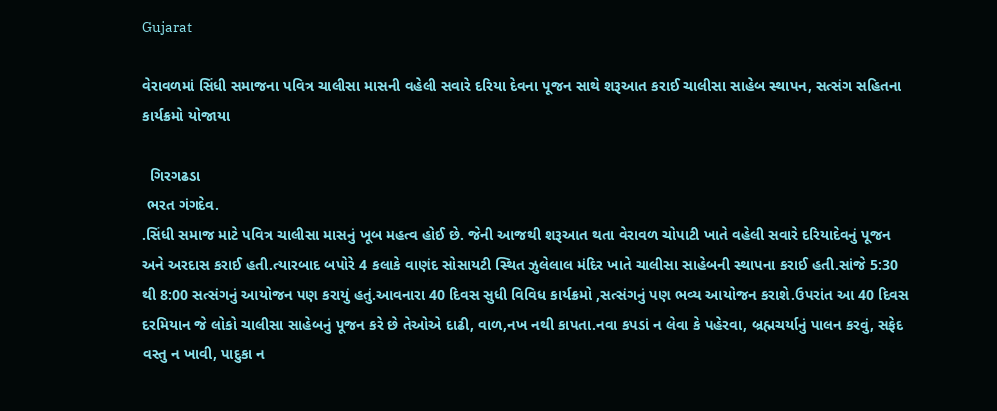Gujarat

વેરાવળમાં સિંધી સમાજના પવિત્ર ચાલીસા માસની વહેલી સવારે દરિયા દેવના પૂજન સાથે શરૂઆત કરાઈ ચાલીસા સાહેબ સ્થાપન, સત્સંગ સહિતના કાર્યક્રમો યોજાયા

  ગિરગઢડા
 ભરત ગંગદેવ.
.સિંધી સમાજ માટે પવિત્ર ચાલીસા માસનું ખૂબ મહત્વ હોઈ છે. જેની આજથી શરૂઆત થતા વેરાવળ ચોપાટી ખાતે વહેલી સવારે દરિયાદેવનું પૂજન અને અરદાસ કરાઈ હતી.ત્યારબાદ બપોરે 4 કલાકે વાણંદ સોસાયટી સ્થિત ઝુલેલાલ મંદિર ખાતે ચાલીસા સાહેબની સ્થાપના કરાઈ હતી.સાંજે 5:30 થી 8:00 સત્સંગનું આયોજન પણ કરાયું હતું.આવનારા 40 દિવસ સુધી વિવિધ કાર્યક્રમો ,સત્સંગનું પણ ભવ્ય આયોજન કરાશે.ઉપરાંત આ 40 દિવસ દરમિયાન જે લોકો ચાલીસા સાહેબનું પૂજન કરે છે તેઓએ દાઢી, વાળ,નખ નથી કાપતા.નવા કપડાં ન લેવા કે પહેરવા, બ્રહ્મચર્યાનું પાલન કરવું, સફેદ વસ્તુ ન ખાવી, પાદુકા ન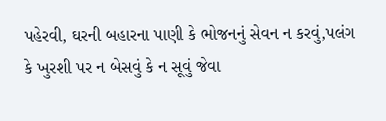પહેરવી, ઘરની બહારના પાણી કે ભોજનનું સેવન ન કરવું,પલંગ કે ખુરશી પર ન બેસવું કે ન સૂવું જેવા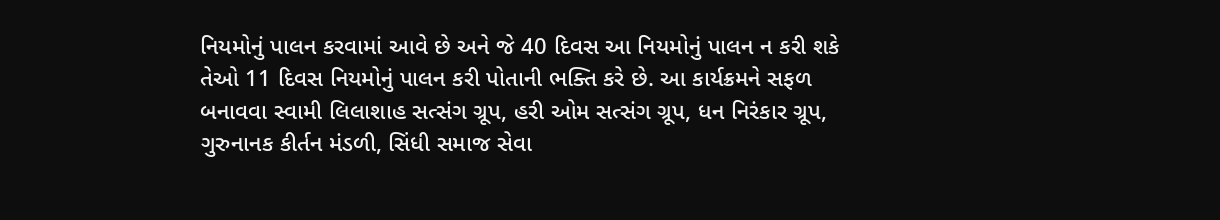નિયમોનું પાલન કરવામાં આવે છે અને જે 40 દિવસ આ નિયમોનું પાલન ન કરી શકે તેઓ 11 દિવસ નિયમોનું પાલન કરી પોતાની ભક્તિ કરે છે. આ કાર્યક્રમને સફળ બનાવવા સ્વામી લિલાશાહ સત્સંગ ગ્રૂપ, હરી ઓમ સત્સંગ ગ્રૂપ, ધન નિરંકાર ગ્રૂપ, ગુરુનાનક કીર્તન મંડળી, સિંધી સમાજ સેવા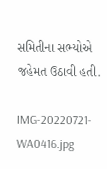સમિતીના સભ્યોએ જહેમત ઉઠાવી હતી.

IMG-20220721-WA0416.jpg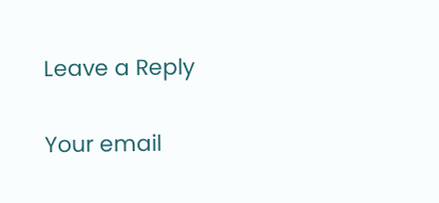Leave a Reply

Your email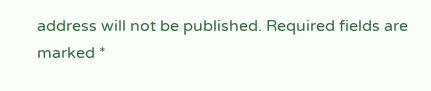address will not be published. Required fields are marked *